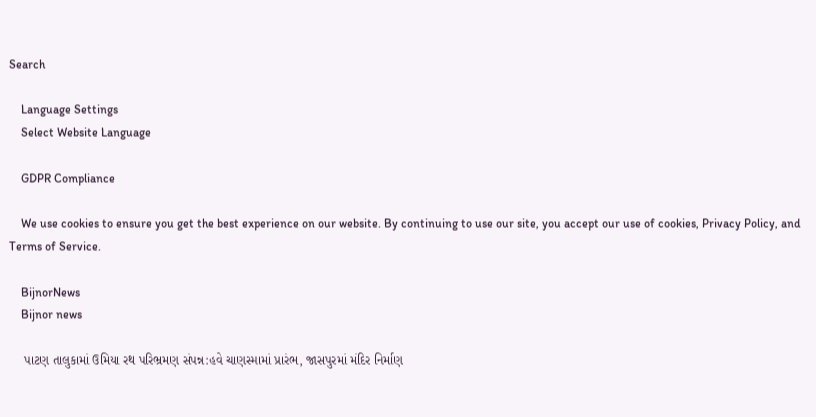Search

    Language Settings
    Select Website Language

    GDPR Compliance

    We use cookies to ensure you get the best experience on our website. By continuing to use our site, you accept our use of cookies, Privacy Policy, and Terms of Service.

    BijnorNews
    Bijnor news

    પાટણ તાલુકામાં ઉમિયા રથ પરિભ્રમણ સંપન્ન:હવે ચાણસ્મામાં પ્રારંભ, જાસપુરમાં મંદિર નિર્માણ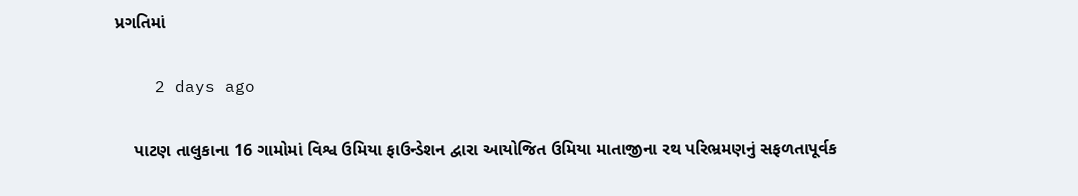પ્રગતિમાં

    2 days ago

    પાટણ તાલુકાના 16 ગામોમાં વિશ્વ ઉમિયા ફાઉન્ડેશન દ્વારા આયોજિત ઉમિયા માતાજીના રથ પરિભ્રમણનું સફળતાપૂર્વક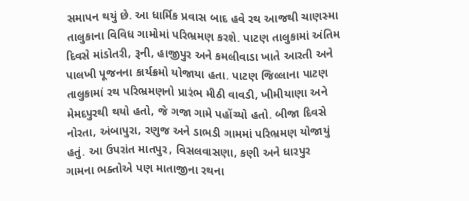સમાપન થયું છે. આ ધાર્મિક પ્રવાસ બાદ હવે રથ આજથી ચાણસ્મા તાલુકાના વિવિધ ગામોમાં પરિભ્રમણ કરશે. પાટણ તાલુકામાં અંતિમ દિવસે માંડોતરી, રૂની, હાજીપુર અને કમલીવાડા ખાતે આરતી અને પાલખી પૂજનના કાર્યક્રમો યોજાયા હતા. પાટણ જિલ્લાના પાટણ તાલુકામાં રથ પરિભ્રમણનો પ્રારંભ મીઠી વાવડી, ખીમીયાણા અને મેમદપુરથી થયો હતો, જે ગજા ગામે પહોંચ્યો હતો. બીજા દિવસે નોરતા, અંબાપુરા, રણુજ અને ડાભડી ગામમાં પરિભ્રમણ યોજાયું હતું. આ ઉપરાંત માતપુર, વિસલવાસણા, કણી અને ધારપુર ગામના ભક્તોએ પણ માતાજીના રથના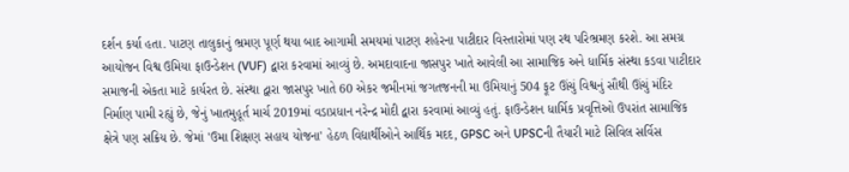દર્શન કર્યા હતા. પાટણ તાલુકાનું ભ્રમણ પૂર્ણ થયા બાદ આગામી સમયમાં પાટણ શહેરના પાટીદાર વિસ્તારોમાં પણ રથ પરિભ્રમણ કરશે. આ સમગ્ર આયોજન વિશ્વ ઉમિયા ફાઉન્ડેશન (VUF) દ્વારા કરવામાં આવ્યું છે. અમદાવાદના જાસપુર ખાતે આવેલી આ સામાજિક અને ધાર્મિક સંસ્થા કડવા પાટીદાર સમાજની એકતા માટે કાર્યરત છે. સંસ્થા દ્વારા જાસપુર ખાતે 60 એકર જમીનમાં જગતજનની મા ઉમિયાનું 504 ફૂટ ઊંચું વિશ્વનું સૌથી ઊંચું મંદિર નિર્માણ પામી રહ્યું છે, જેનું ખાતમુહૂર્ત માર્ચ 2019માં વડાપ્રધાન નરેન્દ્ર મોદી દ્વારા કરવામાં આવ્યું હતું. ફાઉન્ડેશન ધાર્મિક પ્રવૃત્તિઓ ઉપરાંત સામાજિક ક્ષેત્રે પણ સક્રિય છે. જેમાં 'ઉમા શિક્ષણ સહાય યોજના' હેઠળ વિદ્યાર્થીઓને આર્થિક મદદ, GPSC અને UPSCની તૈયારી માટે સિવિલ સર્વિસ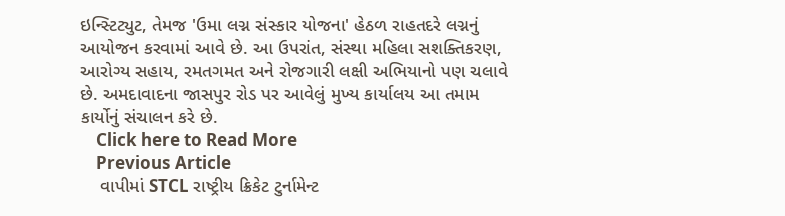ઇન્સ્ટિટ્યુટ, તેમજ 'ઉમા લગ્ન સંસ્કાર યોજના' હેઠળ રાહતદરે લગ્નનું આયોજન કરવામાં આવે છે. આ ઉપરાંત, સંસ્થા મહિલા સશક્તિકરણ, આરોગ્ય સહાય, રમતગમત અને રોજગારી લક્ષી અભિયાનો પણ ચલાવે છે. અમદાવાદના જાસપુર રોડ પર આવેલું મુખ્ય કાર્યાલય આ તમામ કાર્યોનું સંચાલન કરે છે.
    Click here to Read More
    Previous Article
    વાપીમાં STCL રાષ્ટ્રીય ક્રિકેટ ટુર્નામેન્ટ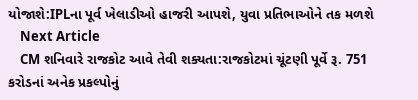યોજાશે:IPLના પૂર્વ ખેલાડીઓ હાજરી આપશે, યુવા પ્રતિભાઓને તક મળશે
    Next Article
    CM શનિવારે રાજકોટ આવે તેવી શક્યતા:રાજકોટમાં ચૂંટણી પૂર્વે રૂ. 751 કરોડનાં અનેક પ્રકલ્પોનું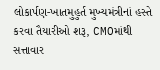લોકાર્પણ-ખાતમુહુર્ત મુખ્યમંત્રીનાં હસ્તે કરવા તૈયારીઓ શરૂ, CMOમાંથી સત્તાવાર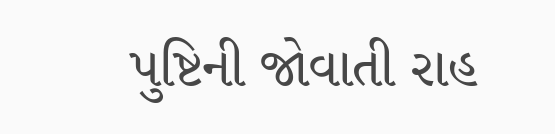પુષ્ટિની જોવાતી રાહ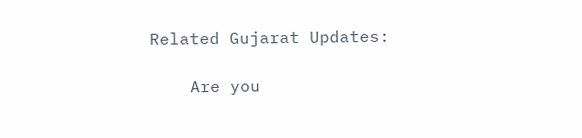Related Gujarat Updates:

    Are you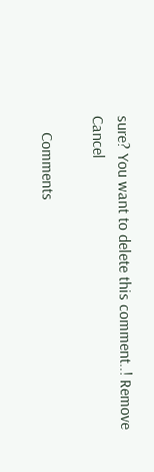sure? You want to delete this comment..! Remove Cancel

    Comments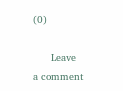(0)

      Leave a comment